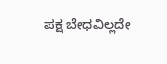ಪಕ್ಷ ಬೇಧವಿಲ್ಲದೇ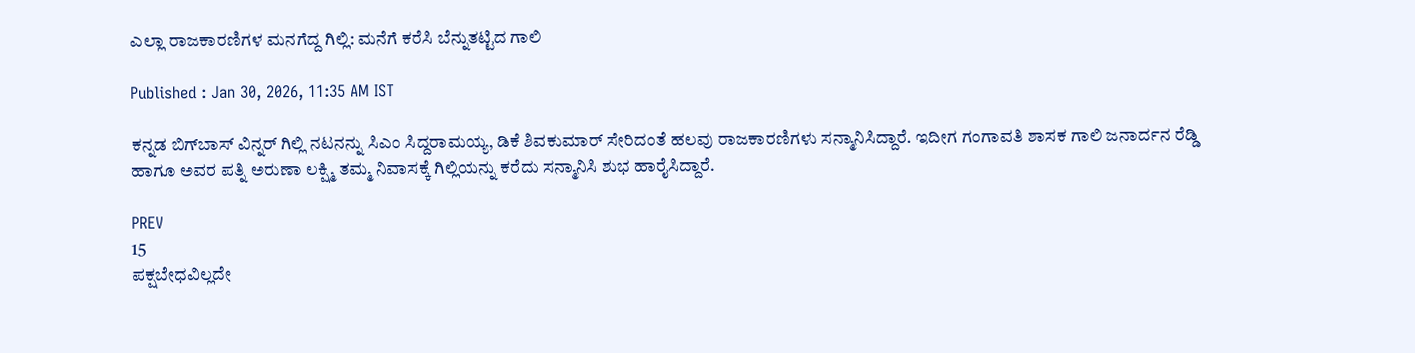ಎಲ್ಲಾ ರಾಜಕಾರಣಿಗಳ ಮನಗೆದ್ದ ಗಿಲ್ಲಿ: ಮನೆಗೆ ಕರೆಸಿ ಬೆನ್ನುತಟ್ಟಿದ ಗಾಲಿ

Published : Jan 30, 2026, 11:35 AM IST

ಕನ್ನಡ ಬಿಗ್‌ಬಾಸ್‌ ವಿನ್ನರ್ ಗಿಲ್ಲಿ ನಟನನ್ನು ಸಿಎಂ ಸಿದ್ದರಾಮಯ್ಯ, ಡಿಕೆ ಶಿವಕುಮಾರ್ ಸೇರಿದಂತೆ ಹಲವು ರಾಜಕಾರಣಿಗಳು ಸನ್ಮಾನಿಸಿದ್ದಾರೆ. ಇದೀಗ ಗಂಗಾವತಿ ಶಾಸಕ ಗಾಲಿ ಜನಾರ್ದನ ರೆಡ್ಡಿ ಹಾಗೂ ಅವರ ಪತ್ನಿ ಅರುಣಾ ಲಕ್ಷ್ಮಿ ತಮ್ಮ ನಿವಾಸಕ್ಕೆ ಗಿಲ್ಲಿಯನ್ನು ಕರೆದು ಸನ್ಮಾನಿಸಿ ಶುಭ ಹಾರೈಸಿದ್ದಾರೆ.

PREV
15
ಪಕ್ಷಬೇಧವಿಲ್ಲದೇ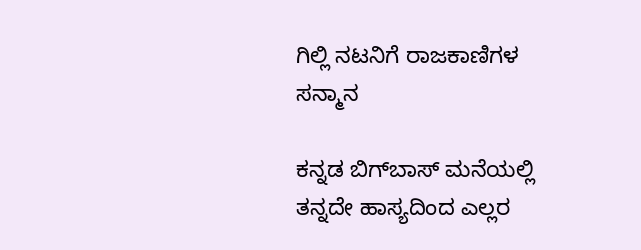ಗಿಲ್ಲಿ ನಟನಿಗೆ ರಾಜಕಾಣಿಗಳ ಸನ್ಮಾನ

ಕನ್ನಡ ಬಿಗ್‌ಬಾಸ್‌ ಮನೆಯಲ್ಲಿ ತನ್ನದೇ ಹಾಸ್ಯದಿಂದ ಎಲ್ಲರ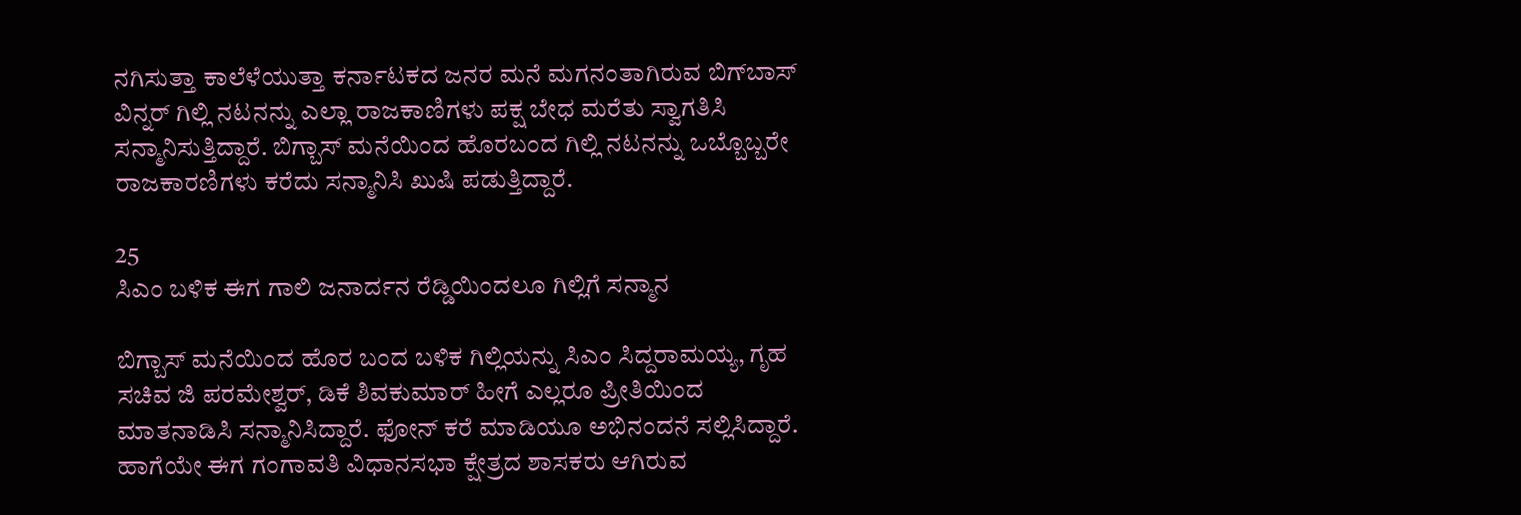ನಗಿಸುತ್ತಾ ಕಾಲೆಳೆಯುತ್ತಾ ಕರ್ನಾಟಕದ ಜನರ ಮನೆ ಮಗನಂತಾಗಿರುವ ಬಿಗ್‌ಬಾಸ್ ವಿನ್ನರ್ ಗಿಲ್ಲಿ ನಟನನ್ನು ಎಲ್ಲಾ ರಾಜಕಾಣಿಗಳು ಪಕ್ಷ ಬೇಧ ಮರೆತು ಸ್ವಾಗತಿಸಿ ಸನ್ಮಾನಿಸುತ್ತಿದ್ದಾರೆ. ಬಿಗ್ಬಾಸ್ ಮನೆಯಿಂದ ಹೊರಬಂದ ಗಿಲ್ಲಿ ನಟನನ್ನು ಒಬ್ಬೊಬ್ಬರೇ ರಾಜಕಾರಣಿಗಳು ಕರೆದು ಸನ್ಮಾನಿಸಿ ಖುಷಿ ಪಡುತ್ತಿದ್ದಾರೆ.

25
ಸಿಎಂ ಬಳಿಕ ಈಗ ಗಾಲಿ ಜನಾರ್ದನ ರೆಡ್ಡಿಯಿಂದಲೂ ಗಿಲ್ಲಿಗೆ ಸನ್ಮಾನ

ಬಿಗ್ಬಾಸ್ ಮನೆಯಿಂದ ಹೊರ ಬಂದ ಬಳಿಕ ಗಿಲ್ಲಿಯನ್ನು ಸಿಎಂ ಸಿದ್ದರಾಮಯ್ಯ, ಗೃಹ ಸಚಿವ ಜಿ ಪರಮೇಶ್ವರ್, ಡಿಕೆ ಶಿವಕುಮಾರ್ ಹೀಗೆ ಎಲ್ಲರೂ ಪ್ರೀತಿಯಿಂದ ಮಾತನಾಡಿಸಿ ಸನ್ಮಾನಿಸಿದ್ದಾರೆ. ಫೋನ್ ಕರೆ ಮಾಡಿಯೂ ಅಭಿನಂದನೆ ಸಲ್ಲಿಸಿದ್ದಾರೆ. ಹಾಗೆಯೇ ಈಗ ಗಂಗಾವತಿ ವಿಧಾನಸಭಾ ಕ್ಷೇತ್ರದ ಶಾಸಕರು ಆಗಿರುವ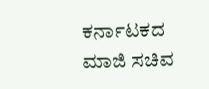ಕರ್ನಾಟಕದ ಮಾಜಿ ಸಚಿವ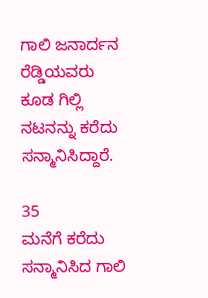ಗಾಲಿ ಜನಾರ್ದನ ರೆಡ್ಡಿಯವರು ಕೂಡ ಗಿಲ್ಲಿ ನಟನನ್ನು ಕರೆದು ಸನ್ಮಾನಿಸಿದ್ದಾರೆ.

35
ಮನೆಗೆ ಕರೆದು ಸನ್ಮಾನಿಸಿದ ಗಾಲಿ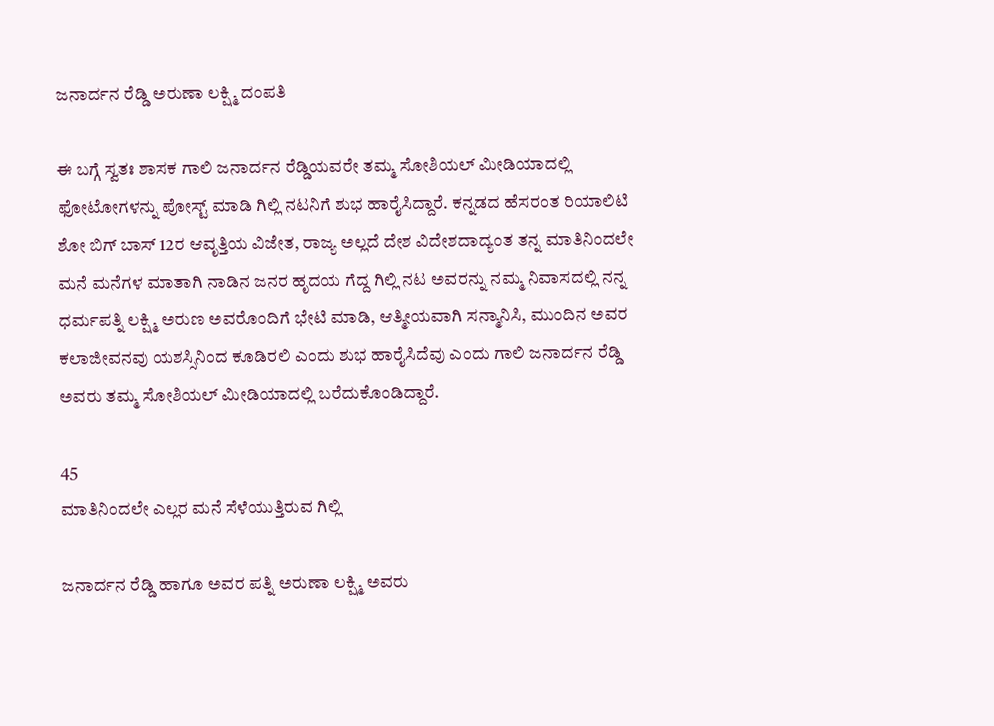ಜನಾರ್ದನ ರೆಡ್ಡಿ ಅರುಣಾ ಲಕ್ಷ್ಮಿ ದಂಪತಿ

ಈ ಬಗ್ಗೆ ಸ್ವತಃ ಶಾಸಕ ಗಾಲಿ ಜನಾರ್ದನ ರೆಡ್ಡಿಯವರೇ ತಮ್ಮ ಸೋಶಿಯಲ್ ಮೀಡಿಯಾದಲ್ಲಿ ಫೋಟೋಗಳನ್ನು ಪೋಸ್ಟ್ ಮಾಡಿ ಗಿಲ್ಲಿ ನಟನಿಗೆ ಶುಭ ಹಾರೈಸಿದ್ದಾರೆ. ಕನ್ನಡದ ಹೆಸರಂತ ರಿಯಾಲಿಟಿ ಶೋ ಬಿಗ್ ಬಾಸ್ 12ರ ಆವೃತ್ತಿಯ ವಿಜೇತ, ರಾಜ್ಯ ಅಲ್ಲದೆ ದೇಶ ವಿದೇಶದಾದ್ಯಂತ ತನ್ನ ಮಾತಿನಿಂದಲೇ ಮನೆ ಮನೆಗಳ ಮಾತಾಗಿ ನಾಡಿನ ಜನರ ಹೃದಯ ಗೆದ್ದ ಗಿಲ್ಲಿ ನಟ ಅವರನ್ನು ನಮ್ಮ ನಿವಾಸದಲ್ಲಿ ನನ್ನ ಧರ್ಮಪತ್ನಿ ಲಕ್ಷ್ಮಿ ಅರುಣ ಅವರೊಂದಿಗೆ ಭೇಟಿ ಮಾಡಿ, ಆತ್ಮೀಯವಾಗಿ ಸನ್ಮಾನಿಸಿ, ಮುಂದಿನ ಅವರ ಕಲಾಜೀವನವು ಯಶಸ್ಸಿನಿಂದ ಕೂಡಿರಲಿ ಎಂದು ಶುಭ ಹಾರೈಸಿದೆವು ಎಂದು ಗಾಲಿ ಜನಾರ್ದನ ರೆಡ್ಡಿ ಅವರು ತಮ್ಮ ಸೋಶಿಯಲ್ ಮೀಡಿಯಾದಲ್ಲಿ ಬರೆದುಕೊಂಡಿದ್ದಾರೆ.

45
ಮಾತಿನಿಂದಲೇ ಎಲ್ಲರ ಮನೆ ಸೆಳೆಯುತ್ತಿರುವ ಗಿಲ್ಲಿ

ಜನಾರ್ದನ ರೆಡ್ಡಿ ಹಾಗೂ ಅವರ ಪತ್ನಿ ಅರುಣಾ ಲಕ್ಷ್ಮಿ ಅವರು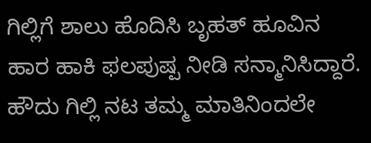ಗಿಲ್ಲಿಗೆ ಶಾಲು ಹೊದಿಸಿ ಬೃಹತ್ ಹೂವಿನ ಹಾರ ಹಾಕಿ ಫಲಪುಷ್ಪ ನೀಡಿ ಸನ್ಮಾನಿಸಿದ್ದಾರೆ. ಹೌದು ಗಿಲ್ಲಿ ನಟ ತಮ್ಮ ಮಾತಿನಿಂದಲೇ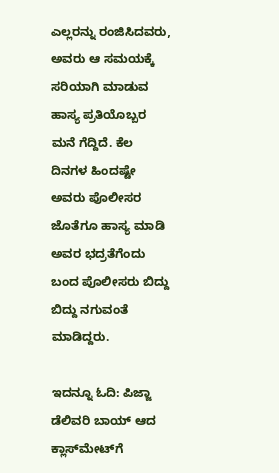ಎಲ್ಲರನ್ನು ರಂಜಿಸಿದವರು, ಅವರು ಆ ಸಮಯಕ್ಕೆ ಸರಿಯಾಗಿ ಮಾಡುವ ಹಾಸ್ಯ ಪ್ರತಿಯೊಬ್ಬರ ಮನೆ ಗೆದ್ದಿದೆ. ಕೆಲ ದಿನಗಳ ಹಿಂದಷ್ಟೇ ಅವರು ಪೊಲೀಸರ ಜೊತೆಗೂ ಹಾಸ್ಯ ಮಾಡಿ ಅವರ ಭದ್ರತೆಗೆಂದು ಬಂದ ಪೊಲೀಸರು ಬಿದ್ದು ಬಿದ್ದು ನಗುವಂತೆ ಮಾಡಿದ್ದರು.

ಇದನ್ನೂ ಓದಿ: ಪಿಜ್ಜಾ ಡೆಲಿವರಿ ಬಾಯ್ ಆದ ಕ್ಲಾಸ್‌ಮೇಟ್‌ಗೆ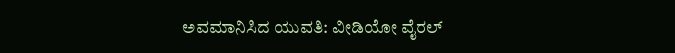ಅವಮಾನಿಸಿದ ಯುವತಿ: ವೀಡಿಯೋ ವೈರಲ್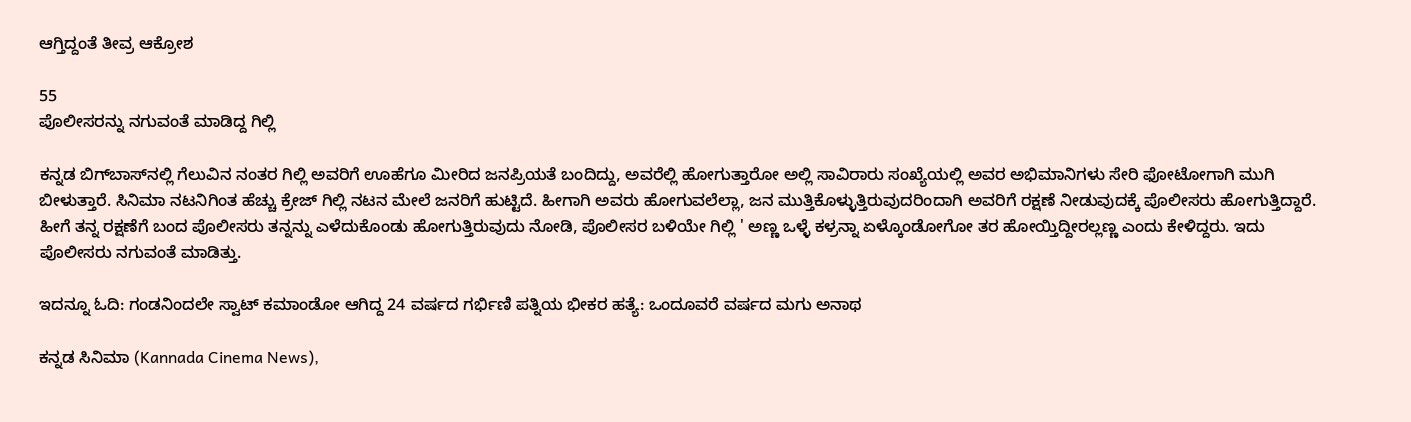ಆಗ್ತಿದ್ದಂತೆ ತೀವ್ರ ಆಕ್ರೋಶ

55
ಪೊಲೀಸರನ್ನು ನಗುವಂತೆ ಮಾಡಿದ್ದ ಗಿಲ್ಲಿ

ಕನ್ನಡ ಬಿಗ್‌ಬಾಸ್‌ನಲ್ಲಿ ಗೆಲುವಿನ ನಂತರ ಗಿಲ್ಲಿ ಅವರಿಗೆ ಊಹೆಗೂ ಮೀರಿದ ಜನಪ್ರಿಯತೆ ಬಂದಿದ್ದು, ಅವರೆಲ್ಲಿ ಹೋಗುತ್ತಾರೋ ಅಲ್ಲಿ ಸಾವಿರಾರು ಸಂಖ್ಯೆಯಲ್ಲಿ ಅವರ ಅಭಿಮಾನಿಗಳು ಸೇರಿ ಫೋಟೋಗಾಗಿ ಮುಗಿ ಬೀಳುತ್ತಾರೆ. ಸಿನಿಮಾ ನಟನಿಗಿಂತ ಹೆಚ್ಚು ಕ್ರೇಜ್ ಗಿಲ್ಲಿ ನಟನ ಮೇಲೆ ಜನರಿಗೆ ಹುಟ್ಟಿದೆ. ಹೀಗಾಗಿ ಅವರು ಹೋಗುವಲೆಲ್ಲಾ, ಜನ ಮುತ್ತಿಕೊಳ್ಳುತ್ತಿರುವುದರಿಂದಾಗಿ ಅವರಿಗೆ ರಕ್ಷಣೆ ನೀಡುವುದಕ್ಕೆ ಪೊಲೀಸರು ಹೋಗುತ್ತಿದ್ದಾರೆ. ಹೀಗೆ ತನ್ನ ರಕ್ಷಣೆಗೆ ಬಂದ ಪೊಲೀಸರು ತನ್ನನ್ನು ಎಳೆದುಕೊಂಡು ಹೋಗುತ್ತಿರುವುದು ನೋಡಿ, ಪೊಲೀಸರ ಬಳಿಯೇ ಗಿಲ್ಲಿ ' ಅಣ್ಣ ಒಳ್ಳೆ ಕಳ್ರನ್ನಾ ಏಳ್ಕೊಂಡೋಗೋ ತರ ಹೋಯ್ತಿದ್ದೀರಲ್ಲಣ್ಣ ಎಂದು ಕೇಳಿದ್ದರು. ಇದು ಪೊಲೀಸರು ನಗುವಂತೆ ಮಾಡಿತ್ತು.

ಇದನ್ನೂ ಓದಿ: ಗಂಡನಿಂದಲೇ ಸ್ವಾಟ್ ಕಮಾಂಡೋ ಆಗಿದ್ದ 24 ವರ್ಷದ ಗರ್ಭಿಣಿ ಪತ್ನಿಯ ಭೀಕರ ಹತ್ಯೆ: ಒಂದೂವರೆ ವರ್ಷದ ಮಗು ಅನಾಥ

ಕನ್ನಡ ಸಿನಿಮಾ (Kannada Cinema News),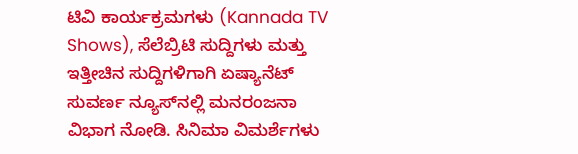ಟಿವಿ ಕಾರ್ಯಕ್ರಮಗಳು (Kannada TV Shows), ಸೆಲೆಬ್ರಿಟಿ ಸುದ್ದಿಗಳು ಮತ್ತು ಇತ್ತೀಚಿನ ಸುದ್ದಿಗಳಿಗಾಗಿ ಏಷ್ಯಾನೆಟ್ ಸುವರ್ಣ ನ್ಯೂಸ್‌ನಲ್ಲಿ ಮನರಂಜನಾ ವಿಭಾಗ ನೋಡಿ. ಸಿನಿಮಾ ವಿಮರ್ಶೆಗಳು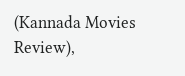(Kannada Movies Review),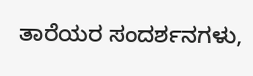ತಾರೆಯರ ಸಂದರ್ಶನಗಳು,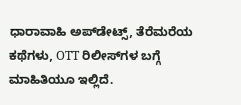ಧಾರಾವಾಹಿ ಅಪ್‌ಡೇಟ್ಸ್‌, ತೆರೆಮರೆಯ ಕಥೆಗಳು, OTT ರಿಲೀಸ್‌ಗಳ ಬಗ್ಗೆ ಮಾಹಿತಿಯೂ ಇಲ್ಲಿದೆ.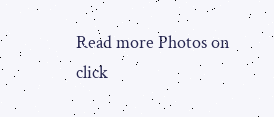Read more Photos on
click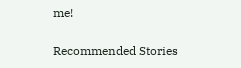me!

Recommended Stories